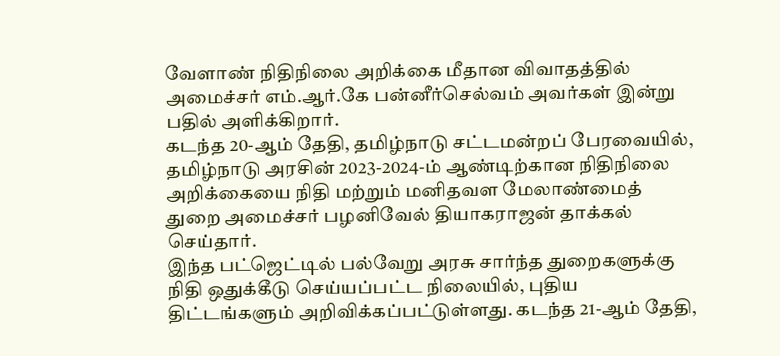வேளாண் நிதிநிலை அறிக்கை மீதான விவாதத்தில் அமைச்சர் எம்.ஆர்.கே பன்னீர்செல்வம் அவர்கள் இன்று பதில் அளிக்கிறார்.
கடந்த 20-ஆம் தேதி, தமிழ்நாடு சட்டமன்றப் பேரவையில், தமிழ்நாடு அரசின் 2023-2024-ம் ஆண்டிற்கான நிதிநிலை அறிக்கையை நிதி மற்றும் மனிதவள மேலாண்மைத் துறை அமைச்சர் பழனிவேல் தியாகராஜன் தாக்கல் செய்தார்.
இந்த பட்ஜெட்டில் பல்வேறு அரசு சார்ந்த துறைகளுக்கு நிதி ஒதுக்கீடு செய்யப்பட்ட நிலையில், புதிய திட்டங்களும் அறிவிக்கப்பட்டுள்ளது. கடந்த 21-ஆம் தேதி,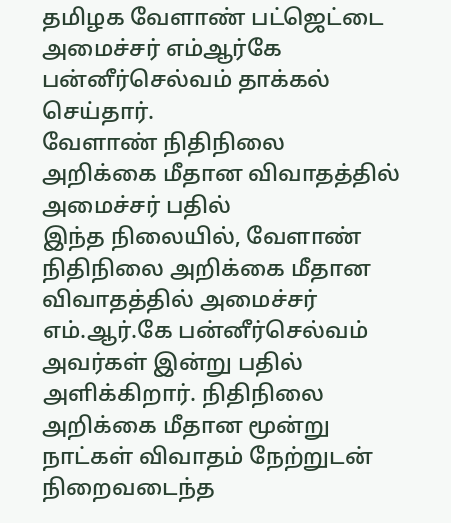தமிழக வேளாண் பட்ஜெட்டை அமைச்சர் எம்ஆர்கே பன்னீர்செல்வம் தாக்கல் செய்தார்.
வேளாண் நிதிநிலை அறிக்கை மீதான விவாதத்தில் அமைச்சர் பதில்
இந்த நிலையில், வேளாண் நிதிநிலை அறிக்கை மீதான விவாதத்தில் அமைச்சர் எம்.ஆர்.கே பன்னீர்செல்வம் அவர்கள் இன்று பதில் அளிக்கிறார். நிதிநிலை அறிக்கை மீதான மூன்று நாட்கள் விவாதம் நேற்றுடன் நிறைவடைந்த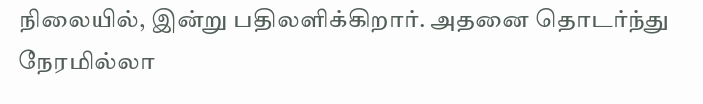நிலையில், இன்று பதிலளிக்கிறார். அதனை தொடர்ந்து நேரமில்லா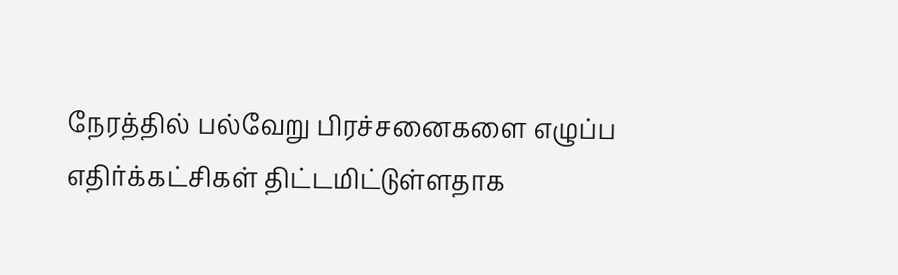நேரத்தில் பல்வேறு பிரச்சனைகளை எழுப்ப எதிர்க்கட்சிகள் திட்டமிட்டுள்ளதாக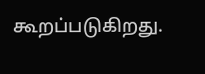கூறப்படுகிறது.